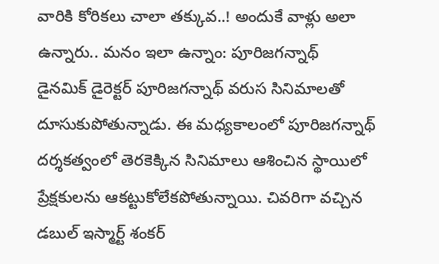వారికి కోరికలు చాలా తక్కువ..! అందుకే వాళ్లు అలా ఉన్నారు.. మనం ఇలా ఉన్నాం: పూరిజగన్నాథ్
డైనమిక్ డైరెక్టర్ పూరిజగన్నాథ్ వరుస సినిమాలతో దూసుకుపోతున్నాడు. ఈ మధ్యకాలంలో పూరిజగన్నాథ్ దర్శకత్వంలో తెరకెక్కిన సినిమాలు ఆశించిన స్థాయిలో ప్రేక్షకులను ఆకట్టుకోలేకపోతున్నాయి. చివరిగా వచ్చిన డబుల్ ఇస్మార్ట్ శంకర్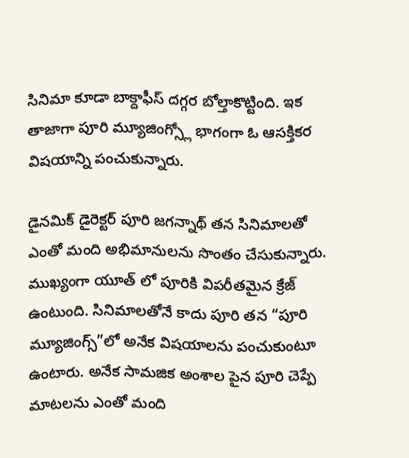సినిమా కూడా బాక్దాఫీస్ దగ్గర బోల్తాకొట్టింది. ఇక తాజాగా పూరి మ్యూజింగ్స్లో భాగంగా ఓ ఆసక్తికర విషయాన్ని పంచుకున్నారు.

డైనమిక్ డైరెక్టర్ పూరి జగన్నాథ్ తన సినిమాలతో ఎంతో మంది అభిమానులను సొంతం చేసుకున్నారు. ముఖ్యంగా యూత్ లో పూరికి విపరీతమైన క్రేజ్ ఉంటుంది. సినిమాలతోనే కాదు పూరి తన “పూరి మ్యూజింగ్స్”లో అనేక విషయాలను పంచుకుంటూ ఉంటారు. అనేక సామజిక అంశాల పైన పూరి చెప్పే మాటలను ఎంతో మంది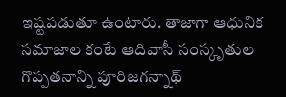ఇష్టపడుతూ ఉంటారు. తాజాగా ఆధునిక సమాజాల కంటే ఆదివాసీ సంస్కృతుల గొప్పతనాన్ని పూరిజగన్నాథ్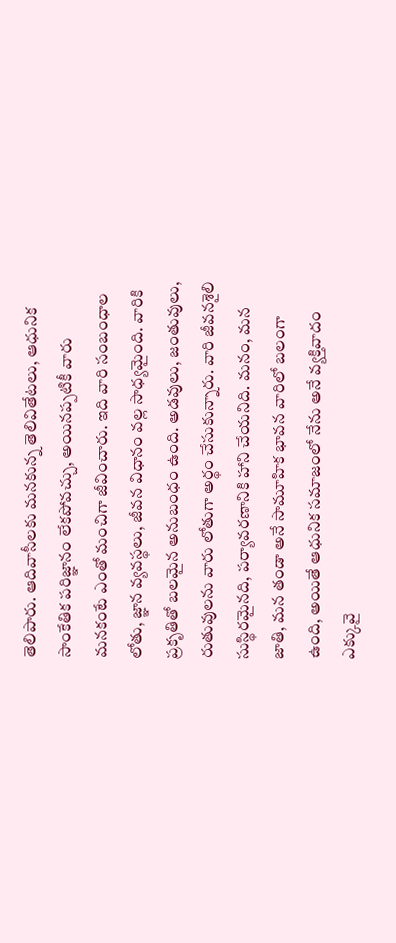తెలిపారు. ఆదివాసీలకు మనకున్న తెలివితేటలు, ఆధునిక సాంకేతిక పరిజ్ఞానం లేకపోవచ్చు, అయినప్పటికీ వారు మనకంటే ఎంతో మంచిగా జీవించారు. ఇది వారి సంబంధాల లోతు, జ్ఞాన వ్యవస్థలు, జీవన విధానం వల్ల సాధ్యమైంది. వారికి ప్రకృతితో బలమైన అనుబంధం ఉంది. అడవులు, జంతువులు, రుతువులను వారు లోతుగా అర్థం చేసుకున్నారు. వారి జీవనశైలి సుస్థిరమైనది, పర్యావరణానికి హాని చేయనిది. మనం, మన జాతి, మన తండా అనే సామూహిక భావన వారిలో బలంగా ఉంది, అయితే ఆధునిక సమాజంలో నేను అనే వ్యక్తివాదం ఎక్కువై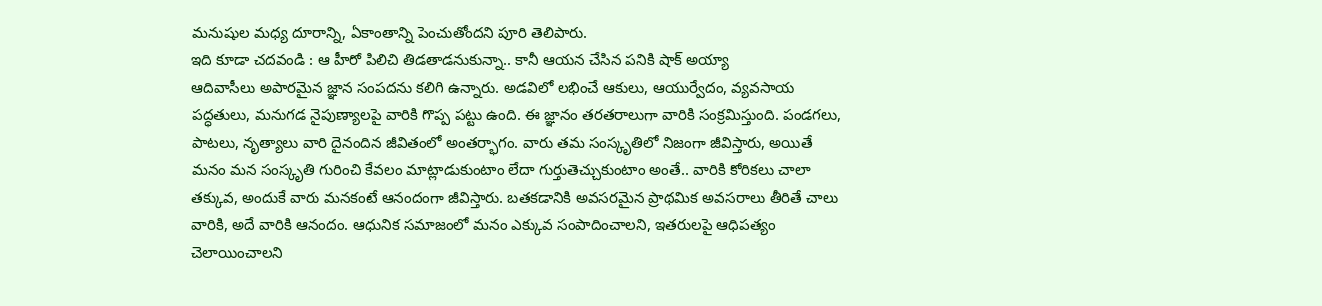మనుషుల మధ్య దూరాన్ని, ఏకాంతాన్ని పెంచుతోందని పూరి తెలిపారు.
ఇది కూడా చదవండి : ఆ హీరో పిలిచి తిడతాడనుకున్నా.. కానీ ఆయన చేసిన పనికి షాక్ అయ్యా
ఆదివాసీలు అపారమైన జ్ఞాన సంపదను కలిగి ఉన్నారు. అడవిలో లభించే ఆకులు, ఆయుర్వేదం, వ్యవసాయ పద్ధతులు, మనుగడ నైపుణ్యాలపై వారికి గొప్ప పట్టు ఉంది. ఈ జ్ఞానం తరతరాలుగా వారికి సంక్రమిస్తుంది. పండగలు, పాటలు, నృత్యాలు వారి దైనందిన జీవితంలో అంతర్భాగం. వారు తమ సంస్కృతిలో నిజంగా జీవిస్తారు, అయితే మనం మన సంస్కృతి గురించి కేవలం మాట్లాడుకుంటాం లేదా గుర్తుతెచ్చుకుంటాం అంతే.. వారికి కోరికలు చాలా తక్కువ, అందుకే వారు మనకంటే ఆనందంగా జీవిస్తారు. బతకడానికి అవసరమైన ప్రాథమిక అవసరాలు తీరితే చాలు వారికి, అదే వారికి ఆనందం. ఆధునిక సమాజంలో మనం ఎక్కువ సంపాదించాలని, ఇతరులపై ఆధిపత్యం చెలాయించాలని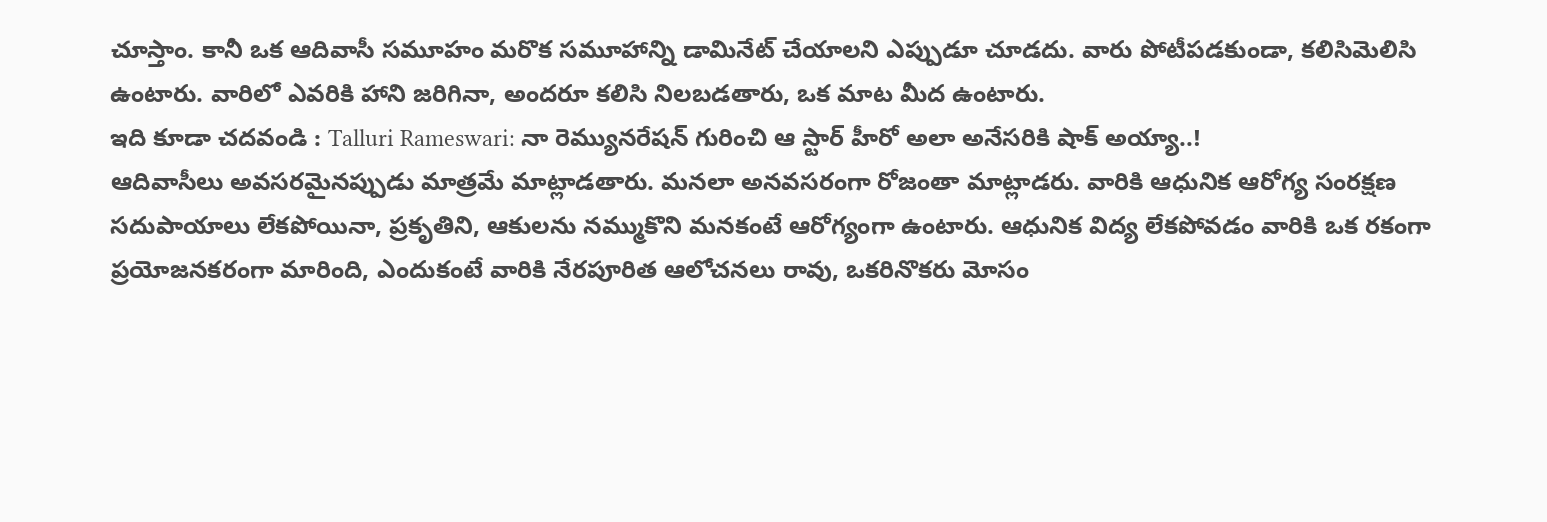చూస్తాం. కానీ ఒక ఆదివాసీ సమూహం మరొక సమూహాన్ని డామినేట్ చేయాలని ఎప్పుడూ చూడదు. వారు పోటీపడకుండా, కలిసిమెలిసి ఉంటారు. వారిలో ఎవరికి హాని జరిగినా, అందరూ కలిసి నిలబడతారు, ఒక మాట మీద ఉంటారు.
ఇది కూడా చదవండి : Talluri Rameswari: నా రెమ్యునరేషన్ గురించి ఆ స్టార్ హీరో అలా అనేసరికి షాక్ అయ్యా..!
ఆదివాసీలు అవసరమైనప్పుడు మాత్రమే మాట్లాడతారు. మనలా అనవసరంగా రోజంతా మాట్లాడరు. వారికి ఆధునిక ఆరోగ్య సంరక్షణ సదుపాయాలు లేకపోయినా, ప్రకృతిని, ఆకులను నమ్ముకొని మనకంటే ఆరోగ్యంగా ఉంటారు. ఆధునిక విద్య లేకపోవడం వారికి ఒక రకంగా ప్రయోజనకరంగా మారింది, ఎందుకంటే వారికి నేరపూరిత ఆలోచనలు రావు, ఒకరినొకరు మోసం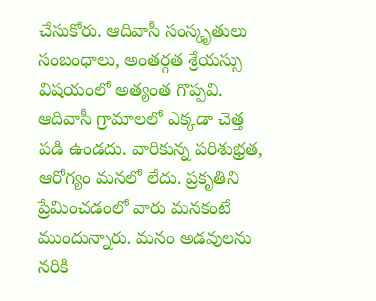చేసుకోరు. ఆదివాసీ సంస్కృతులు సంబంధాలు, అంతర్గత శ్రేయస్సు విషయంలో అత్యంత గొప్పవి. ఆదివాసీ గ్రామాలలో ఎక్కడా చెత్త పడి ఉండదు. వారికున్న పరిశుభ్రత, ఆరోగ్యం మనలో లేదు. ప్రకృతిని ప్రేమించడంలో వారు మనకంటే ముందున్నారు. మనం అడవులను నరికి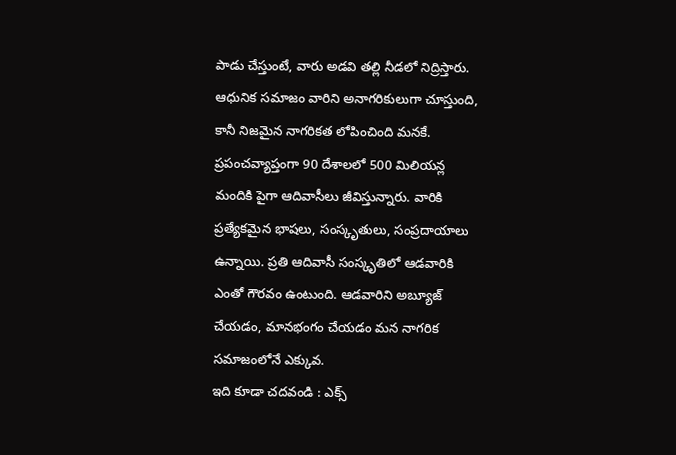పాడు చేస్తుంటే, వారు అడవి తల్లి నీడలో నిద్రిస్తారు. ఆధునిక సమాజం వారిని అనాగరికులుగా చూస్తుంది, కానీ నిజమైన నాగరికత లోపించింది మనకే. ప్రపంచవ్యాప్తంగా 90 దేశాలలో 500 మిలియన్ల మందికి పైగా ఆదివాసీలు జీవిస్తున్నారు. వారికి ప్రత్యేకమైన భాషలు, సంస్కృతులు, సంప్రదాయాలు ఉన్నాయి. ప్రతి ఆదివాసీ సంస్కృతిలో ఆడవారికి ఎంతో గౌరవం ఉంటుంది. ఆడవారిని అబ్యూజ్ చేయడం, మానభంగం చేయడం మన నాగరిక సమాజంలోనే ఎక్కువ.
ఇది కూడా చదవండి : ఎక్స్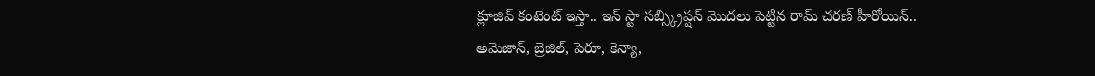క్లూజివ్ కంటెంట్ ఇస్తా.. ఇన్ స్టా సబ్స్క్రిప్షన్ మొదలు పెట్టిన రామ్ చరణ్ హీరోయిన్..
అమెజాన్, బ్రెజిల్, పెరూ, కెన్యా,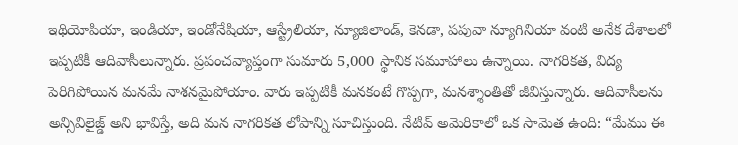ఇథియోపియా, ఇండియా, ఇండోనేషియా, ఆస్ట్రేలియా, న్యూజిలాండ్, కెనడా, పపువా న్యూగినియా వంటి అనేక దేశాలలో ఇప్పటికీ ఆదివాసీలున్నారు. ప్రపంచవ్యాప్తంగా సుమారు 5,000 స్థానిక సమూహాలు ఉన్నాయి. నాగరికత, విద్య పెరిగిపోయిన మనమే నాశనమైపోయాం. వారు ఇప్పటికీ మనకంటే గొప్పగా, మనశ్శాంతితో జీవిస్తున్నారు. ఆదివాసీలను అన్సివిలైజ్డ్ అని భావిస్తే, అది మన నాగరికత లోపాన్ని సూచిస్తుంది. నేటివ్ అమెరికాలో ఒక సామెత ఉంది: “మేము ఈ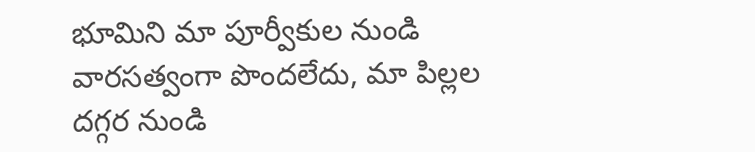భూమిని మా పూర్వీకుల నుండి వారసత్వంగా పొందలేదు, మా పిల్లల దగ్గర నుండి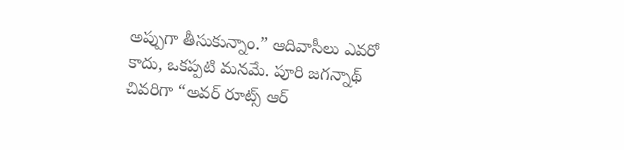అప్పుగా తీసుకున్నాం.” ఆదివాసీలు ఎవరో కాదు, ఒకప్పటి మనమే. పూరి జగన్నాథ్ చివరిగా “అవర్ రూట్స్ ఆర్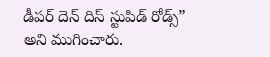డీపర్ దెన్ దిస్ స్టుపిడ్ రోడ్స్” అని ముగించారు.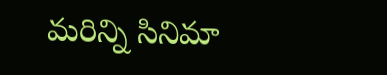మరిన్ని సినిమా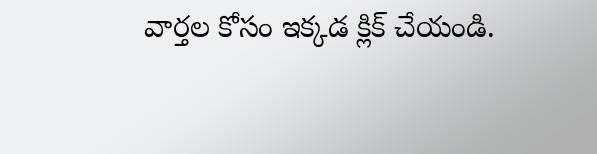వార్తల కోసం ఇక్కడ క్లిక్ చేయండి.